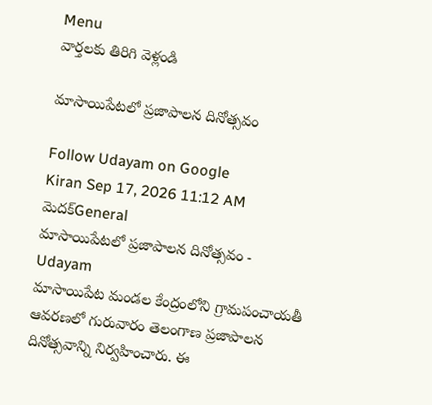Menu
వార్తలకు తిరిగి వెళ్లండి

మాసాయిపేటలో ప్రజాపాలన దినోత్సవం

Follow Udayam on Google
Kiran Sep 17, 2026 11:12 AM మెదక్General
మాసాయిపేటలో ప్రజాపాలన దినోత్సవం - Udayam
మాసాయిపేట మండల కేంద్రంలోని గ్రామపంచాయతీ ఆవరణలో గురువారం తెలంగాణ ప్రజాపాలన దినోత్సవాన్ని నిర్వహించారు. ఈ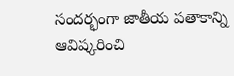సందర్భంగా జాతీయ పతాకాన్ని ఆవిష్కరించి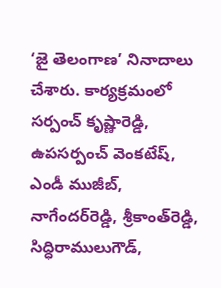‘జై తెలంగాణ’ నినాదాలు చేశారు. కార్యక్రమంలో సర్పంచ్‌ కృష్ణారెడ్డి, ఉపసర్పంచ్‌ వెంకటేష్‌, ఎండీ ముజీబ్‌, నాగేందర్‌రెడ్డి, శ్రీకాంత్‌రెడ్డి, సిద్ధిరాములుగౌడ్‌,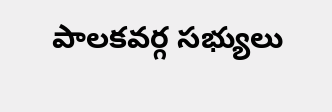పాలకవర్గ సభ్యులు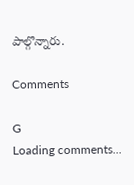పాల్గొన్నారు.

Comments

G
Loading comments...